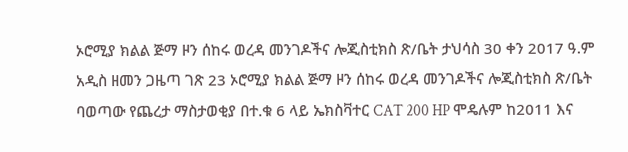ኦሮሚያ ክልል ጅማ ዞን ሰከሩ ወረዳ መንገዶችና ሎጂስቲክስ ጽ/ቤት ታህሳስ 30 ቀን 2017 ዓ.ም አዲስ ዘመን ጋዜጣ ገጽ 23 ኦሮሚያ ክልል ጅማ ዞን ሰከሩ ወረዳ መንገዶችና ሎጂስቲክስ ጽ/ቤት ባወጣው የጨረታ ማስታወቂያ በተ.ቁ 6 ላይ ኤክስቫተር CAT 200 HP ሞዴሉም ከ2011 እና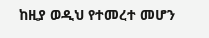ከዚያ ወዲህ የተመረተ መሆን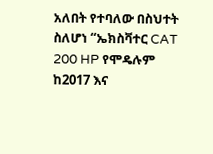አለበት የተባለው በስህተት ስለሆነ “ኤክስቫተር CAT 200 HP የሞዴሉም ከ2017 እና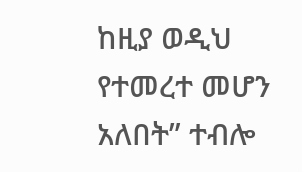ከዚያ ወዲህ የተመረተ መሆን አለበት” ተብሎ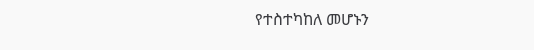የተስተካከለ መሆኑን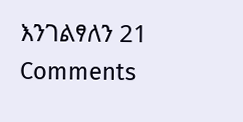እንገልፃለን 21 Comments